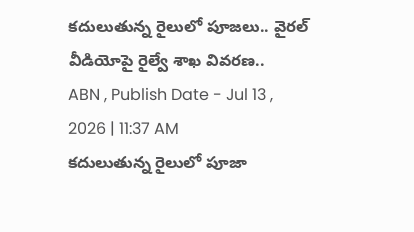కదులుతున్న రైలులో పూజలు.. వైరల్ వీడియోపై రైల్వే శాఖ వివరణ..
ABN , Publish Date - Jul 13 , 2026 | 11:37 AM
కదులుతున్న రైలులో పూజా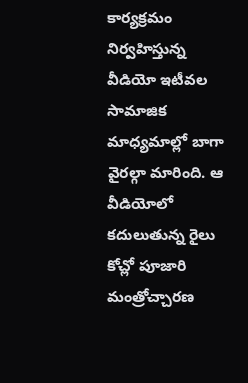కార్యక్రమం నిర్వహిస్తున్న వీడియో ఇటీవల సామాజిక మాధ్యమాల్లో బాగా వైరల్గా మారింది. ఆ వీడియోలో కదులుతున్న రైలు కోచ్లో పూజారి మంత్రోచ్చారణ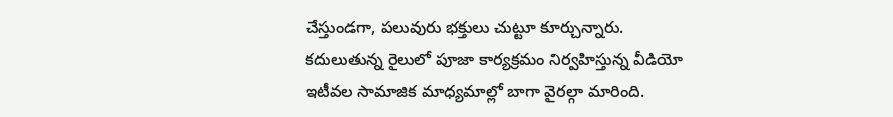చేస్తుండగా, పలువురు భక్తులు చుట్టూ కూర్చున్నారు.
కదులుతున్న రైలులో పూజా కార్యక్రమం నిర్వహిస్తున్న వీడియో ఇటీవల సామాజిక మాధ్యమాల్లో బాగా వైరల్గా మారింది.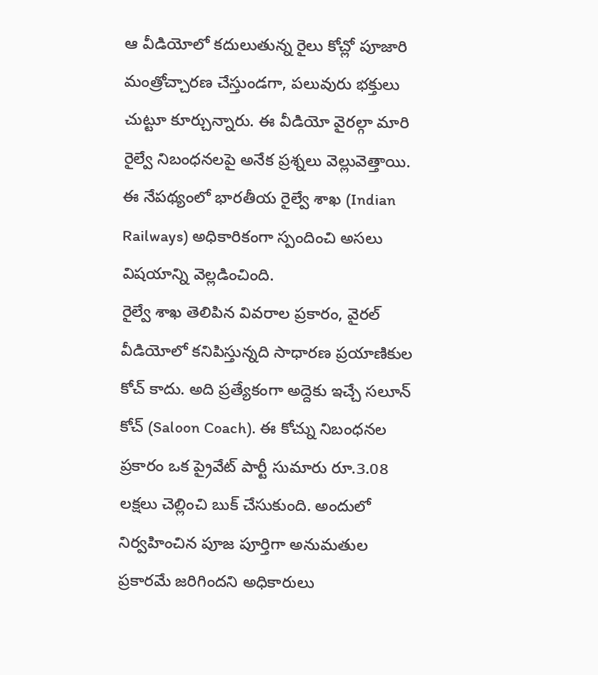ఆ వీడియోలో కదులుతున్న రైలు కోచ్లో పూజారి మంత్రోచ్చారణ చేస్తుండగా, పలువురు భక్తులు చుట్టూ కూర్చున్నారు. ఈ వీడియో వైరల్గా మారి రైల్వే నిబంధనలపై అనేక ప్రశ్నలు వెల్లువెత్తాయి. ఈ నేపథ్యంలో భారతీయ రైల్వే శాఖ (Indian Railways) అధికారికంగా స్పందించి అసలు విషయాన్ని వెల్లడించింది.
రైల్వే శాఖ తెలిపిన వివరాల ప్రకారం, వైరల్ వీడియోలో కనిపిస్తున్నది సాధారణ ప్రయాణికుల కోచ్ కాదు. అది ప్రత్యేకంగా అద్దెకు ఇచ్చే సలూన్ కోచ్ (Saloon Coach). ఈ కోచ్ను నిబంధనల ప్రకారం ఒక ప్రైవేట్ పార్టీ సుమారు రూ.3.08 లక్షలు చెల్లించి బుక్ చేసుకుంది. అందులో నిర్వహించిన పూజ పూర్తిగా అనుమతుల ప్రకారమే జరిగిందని అధికారులు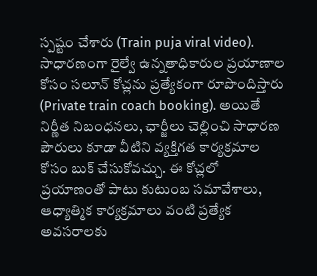స్పష్టం చేశారు (Train puja viral video).
సాధారణంగా రైల్వే ఉన్నతాధికారుల ప్రయాణాల కోసం సలూన్ కోచ్లను ప్రత్యేకంగా రూపొందిస్తారు (Private train coach booking). అయితే నిర్ణీత నిబంధనలు, ఛార్జీలు చెల్లించి సాధారణ పౌరులు కూడా వీటిని వ్యక్తిగత కార్యక్రమాల కోసం బుక్ చేసుకోవచ్చు. ఈ కోచ్లలో ప్రయాణంతో పాటు కుటుంబ సమావేశాలు, ఆధ్యాత్మిక కార్యక్రమాలు వంటి ప్రత్యేక అవసరాలకు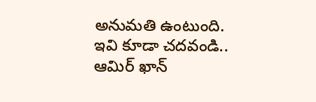అనుమతి ఉంటుంది.
ఇవి కూడా చదవండి..
ఆమిర్ ఖాన్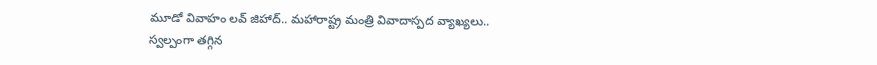మూడో వివాహం లవ్ జిహాద్.. మహారాష్ట్ర మంత్రి వివాదాస్పద వ్యాఖ్యలు..
స్వల్పంగా తగ్గిన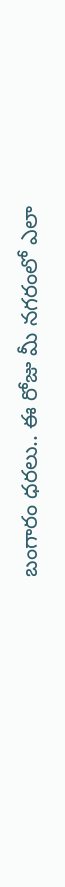బంగారం ధరలు.. ఈ రోజు మీ నగరంలో ఎలా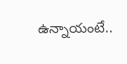ఉన్నాయంటే..